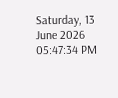Saturday, 13 June 2026 05:47:34 PM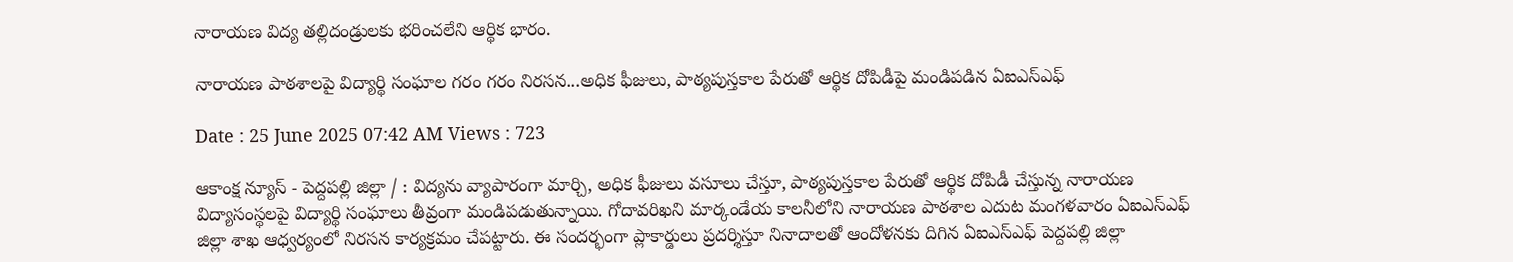నారాయణ విద్య తల్లిదండ్రులకు భరించలేని ఆర్థిక భారం.

నారాయణ పాఠశాలపై విద్యార్థి సంఘాల గరం గరం నిరసన...అధిక ఫీజులు, పాఠ్యపుస్తకాల పేరుతో ఆర్థిక దోపిడీపై మండిపడిన ఏఐఎస్ఎఫ్

Date : 25 June 2025 07:42 AM Views : 723

ఆకాంక్ష న్యూస్ - పెద్దపల్లి జిల్లా / : విద్యను వ్యాపారంగా మార్చి, అధిక ఫీజులు వసూలు చేస్తూ, పాఠ్యపుస్తకాల పేరుతో ఆర్థిక దోపిడీ చేస్తున్న నారాయణ విద్యాసంస్థలపై విద్యార్థి సంఘాలు తీవ్రంగా మండిపడుతున్నాయి. గోదావరిఖని మార్కండేయ కాలనీలోని నారాయణ పాఠశాల ఎదుట మంగళవారం ఏఐఎస్ఎఫ్ జిల్లా శాఖ ఆధ్వర్యంలో నిరసన కార్యక్రమం చేపట్టారు. ఈ సందర్భంగా ప్లాకార్డులు ప్రదర్శిస్తూ నినాదాలతో ఆందోళనకు దిగిన ఏఐఎస్ఎఫ్ పెద్దపల్లి జిల్లా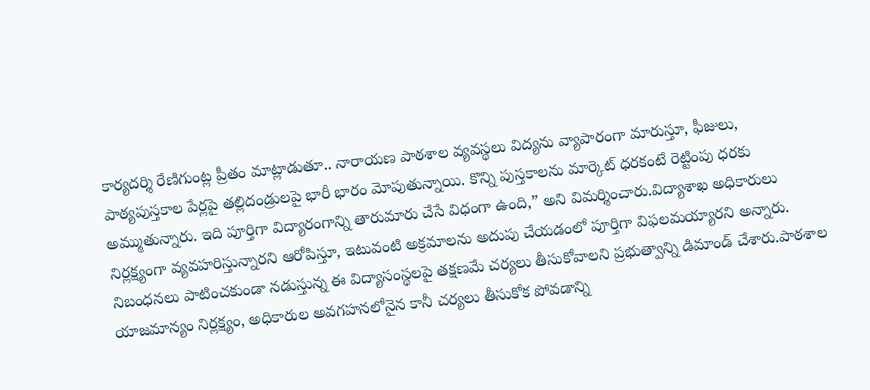కార్యదర్శి రేణిగుంట్ల ప్రీతం మాట్లాడుతూ.. నారాయణ పాఠశాల వ్యవస్థలు విద్యను వ్యాపారంగా మారుస్తూ, ఫీజులు, పాఠ్యపుస్తకాల పేర్లపై తల్లిదండ్రులపై భారీ భారం మోపుతున్నాయి. కొన్ని పుస్తకాలను మార్కెట్‌ ధరకంటే రెట్టింపు ధరకు అమ్ముతున్నారు. ఇది పూర్తిగా విద్యారంగాన్ని తారుమారు చేసే విధంగా ఉంది,” అని విమర్శించారు.విద్యాశాఖ అధికారులు నిర్లక్ష్యంగా వ్యవహరిస్తున్నారని ఆరోపిస్తూ, ఇటువంటి అక్రమాలను అదుపు చేయడంలో పూర్తిగా విఫలమయ్యారని అన్నారు. నిబంధనలు పాటించకుండా నడుస్తున్న ఈ విద్యాసంస్థలపై తక్షణమే చర్యలు తీసుకోవాలని ప్రభుత్వాన్ని డిమాండ్ చేశారు.పాఠశాల యాజమాన్యం నిర్లక్ష్యం, అధికారుల అవగహనలోనైన కానీ చర్యలు తీసుకోక పోవడాన్ని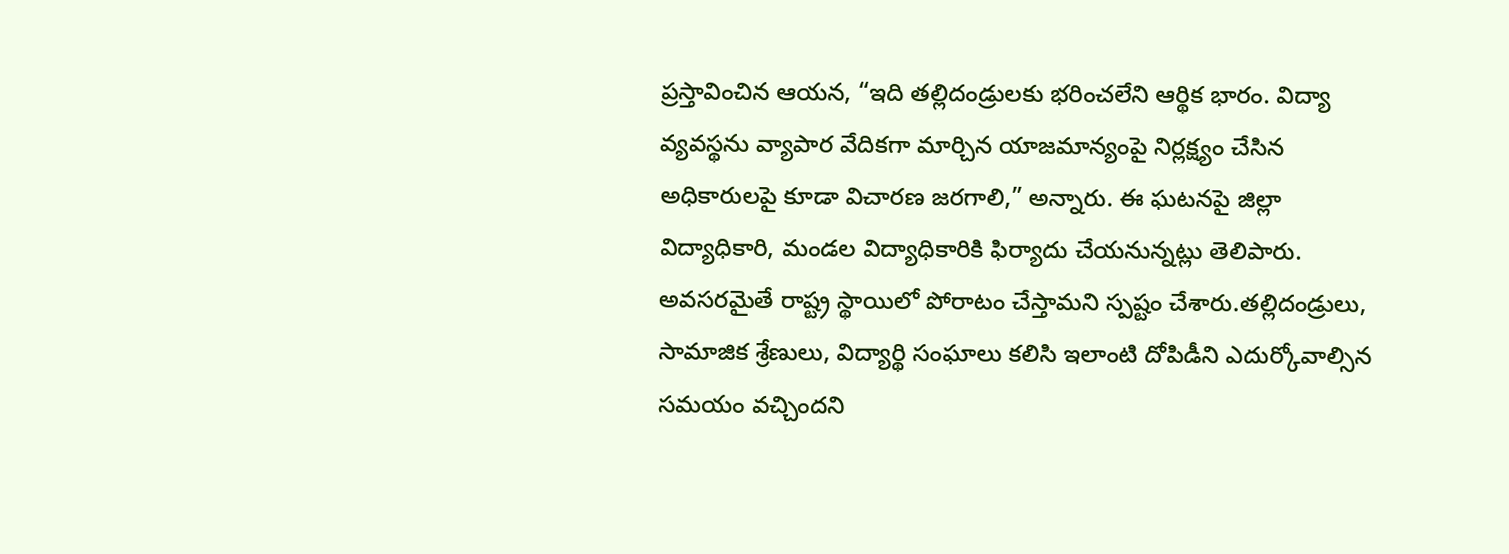ప్రస్తావించిన ఆయన, “ఇది తల్లిదండ్రులకు భరించలేని ఆర్థిక భారం. విద్యా వ్యవస్థను వ్యాపార వేదికగా మార్చిన యాజమాన్యంపై నిర్లక్ష్యం చేసిన అధికారులపై కూడా విచారణ జరగాలి,” అన్నారు. ఈ ఘటనపై జిల్లా విద్యాధికారి, మండల విద్యాధికారికి ఫిర్యాదు చేయనున్నట్లు తెలిపారు. అవసరమైతే రాష్ట్ర స్థాయిలో పోరాటం చేస్తామని స్పష్టం చేశారు.తల్లిదండ్రులు, సామాజిక శ్రేణులు, విద్యార్థి సంఘాలు కలిసి ఇలాంటి దోపిడీని ఎదుర్కోవాల్సిన సమయం వచ్చిందని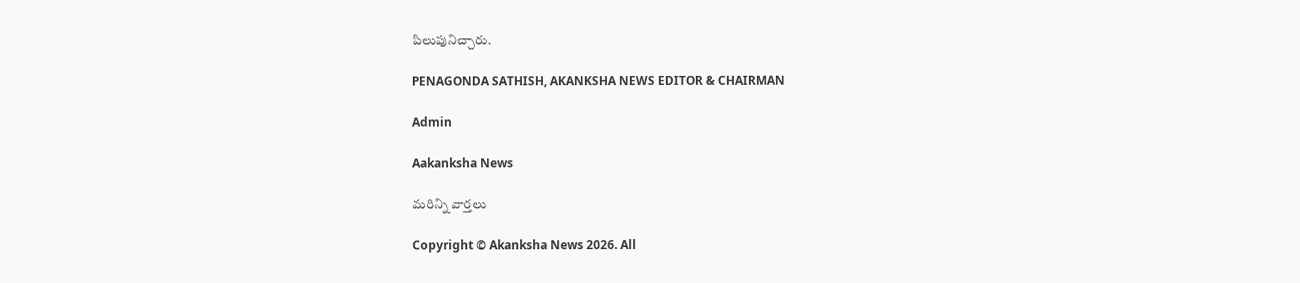పిలుపునిచ్చారు.

PENAGONDA SATHISH, AKANKSHA NEWS EDITOR & CHAIRMAN

Admin

Aakanksha News

మరిన్ని వార్తలు

Copyright © Akanksha News 2026. All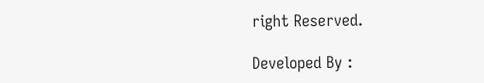right Reserved.

Developed By :